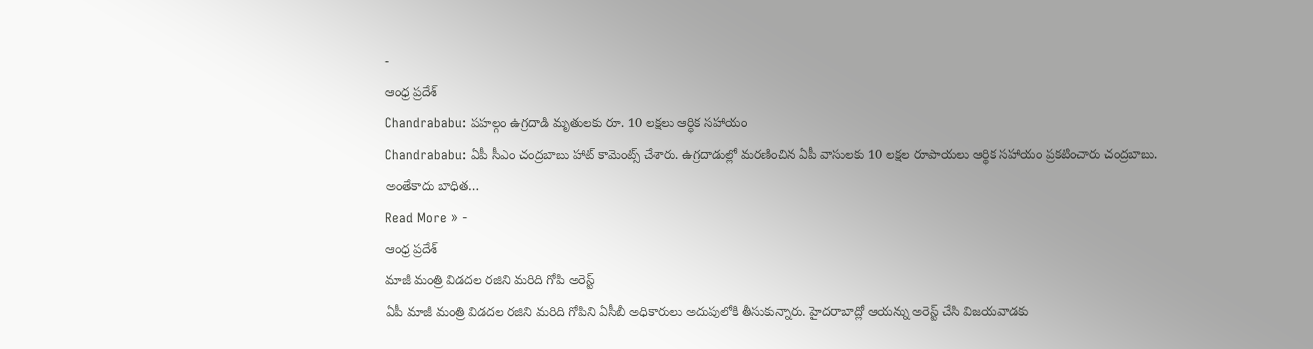-
ఆంధ్ర ప్రదేశ్
Chandrababu: పహల్గం ఉగ్రదాడి మృతులకు రూ. 10 లక్షలు ఆర్ధిక సహాయం
Chandrababu: ఏపీ సీఎం చంద్రబాబు హాట్ కామెంట్స్ చేశారు. ఉగ్రదాడుల్లో మరణించిన ఏపీ వాసులకు 10 లక్షల రూపాయలు ఆర్థిక సహాయం ప్రకటించారు చంద్రబాబు. అంతేకాదు బాధిత…
Read More » -
ఆంధ్ర ప్రదేశ్
మాజీ మంత్రి విడదల రజిని మరిది గోపి అరెస్ట్
ఏపీ మాజీ మంత్రి విడదల రజిని మరిది గోపిని ఏసీబీ అధికారులు అదుపులోకి తీసుకున్నారు. హైదరాబాద్లో ఆయన్ను అరెస్ట్ చేసి విజయవాడకు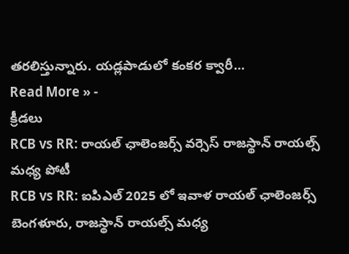తరలిస్తున్నారు. యడ్లపాడులో కంకర క్వారీ…
Read More » -
క్రీడలు
RCB vs RR: రాయల్ ఛాలెంజర్స్ వర్సెస్ రాజస్థాన్ రాయల్స్ మధ్య పోటీ
RCB vs RR: ఐపిఎల్ 2025 లో ఇవాళ రాయల్ ఛాలెంజర్స్ బెంగళూరు, రాజస్థాన్ రాయల్స్ మధ్య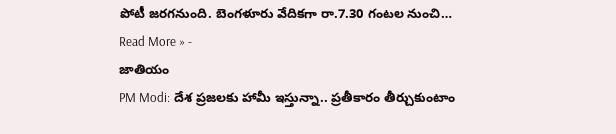పోటీ జరగనుంది. బెంగళూరు వేదికగా రా.7.30 గంటల నుంచి…
Read More » -
జాతియం
PM Modi: దేశ ప్రజలకు హామీ ఇస్తున్నా.. ప్రతీకారం తీర్చుకుంటాం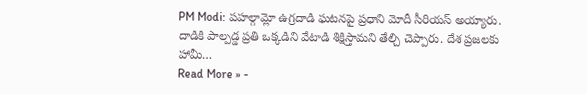PM Modi: పహల్గామ్లో ఉగ్రదాడి ఘటనపై ప్రధాని మోదీ సీరియస్ అయ్యారు. దాడికి పాల్పడ్డ ప్రతి ఒక్కడిని వేటాడి శిక్షిస్తామని తేల్చి చెప్పారు. దేశ ప్రజలకు హామీ…
Read More » -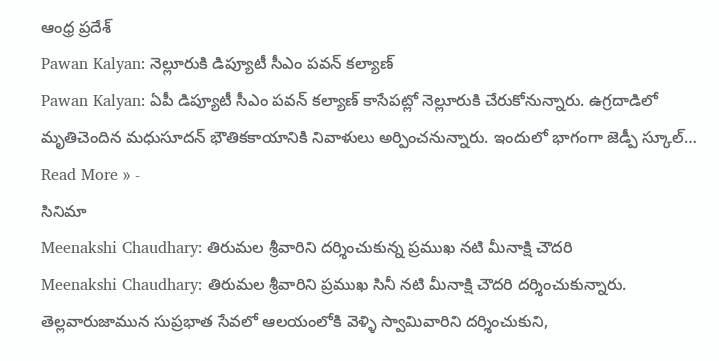ఆంధ్ర ప్రదేశ్
Pawan Kalyan: నెల్లూరుకి డిప్యూటీ సీఎం పవన్ కల్యాణ్
Pawan Kalyan: ఏపీ డిప్యూటీ సీఎం పవన్ కల్యాణ్ కాసేపట్లో నెల్లూరుకి చేరుకోనున్నారు. ఉగ్రదాడిలో మృతిచెందిన మధుసూదన్ భౌతికకాయానికి నివాళులు అర్పించనున్నారు. ఇందులో భాగంగా జెడ్పీ స్కూల్…
Read More » -
సినిమా
Meenakshi Chaudhary: తిరుమల శ్రీవారిని దర్శించుకున్న ప్రముఖ నటి మీనాక్షి చౌదరి
Meenakshi Chaudhary: తిరుమల శ్రీవారిని ప్రముఖ సినీ నటి మీనాక్షి చౌదరి దర్శించుకున్నారు. తెల్లవారుజామున సుప్రభాత సేవలో ఆలయంలోకి వెళ్ళి స్వామివారిని దర్శించుకుని,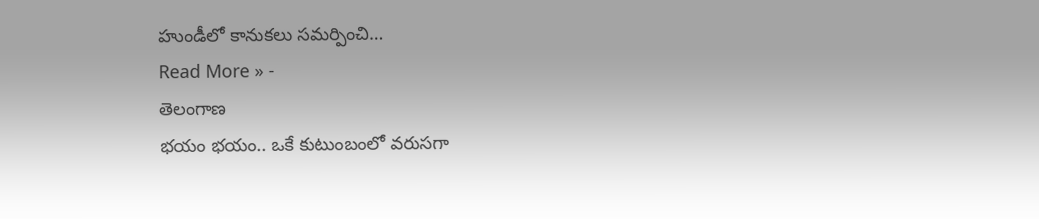హుండీలో కానుకలు సమర్పించి…
Read More » -
తెలంగాణ
భయం భయం.. ఒకే కుటుంబంలో వరుసగా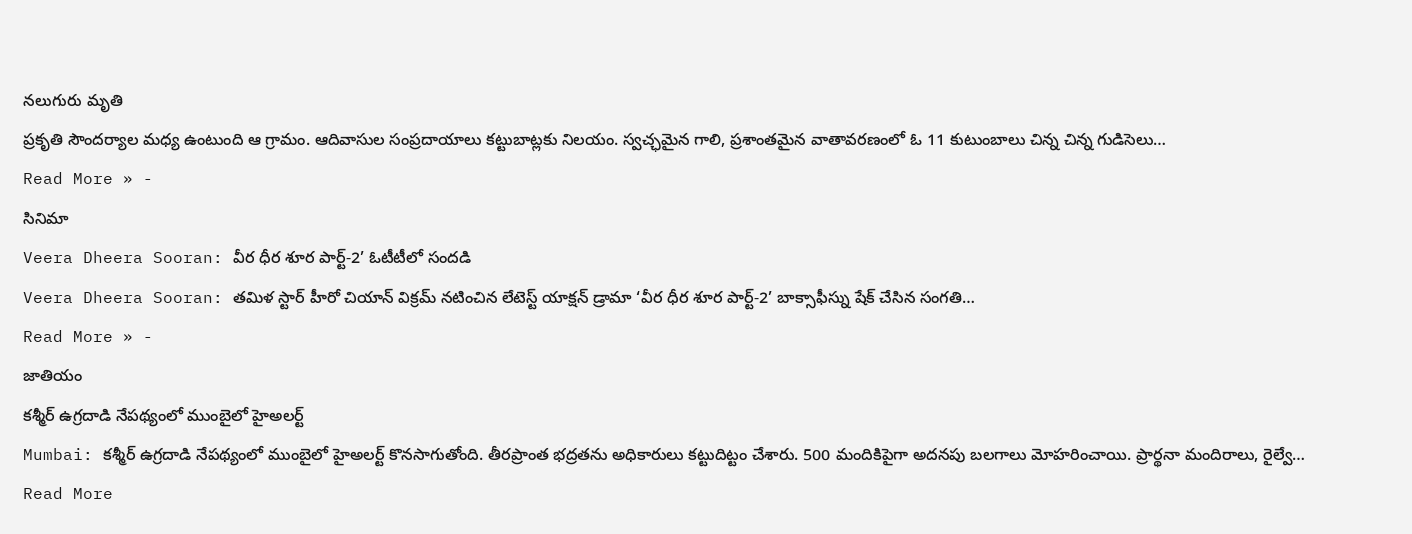నలుగురు మృతి
ప్రకృతి సౌందర్యాల మధ్య ఉంటుంది ఆ గ్రామం. ఆదివాసుల సంప్రదాయాలు కట్టుబాట్లకు నిలయం. స్వచ్ఛమైన గాలి, ప్రశాంతమైన వాతావరణంలో ఓ 11 కుటుంబాలు చిన్న చిన్న గుడిసెలు…
Read More » -
సినిమా
Veera Dheera Sooran: వీర ధీర శూర పార్ట్-2’ ఓటీటీలో సందడి
Veera Dheera Sooran: తమిళ స్టార్ హీరో చియాన్ విక్రమ్ నటించిన లేటెస్ట్ యాక్షన్ డ్రామా ‘వీర ధీర శూర పార్ట్-2’ బాక్సాఫీస్ను షేక్ చేసిన సంగతి…
Read More » -
జాతియం
కశ్మీర్ ఉగ్రదాడి నేపథ్యంలో ముంబైలో హైఅలర్ట్
Mumbai: కశ్మీర్ ఉగ్రదాడి నేపథ్యంలో ముంబైలో హైఅలర్ట్ కొనసాగుతోంది. తీరప్రాంత భద్రతను అధికారులు కట్టుదిట్టం చేశారు. 500 మందికిపైగా అదనపు బలగాలు మోహరించాయి. ప్రార్థనా మందిరాలు, రైల్వే…
Read More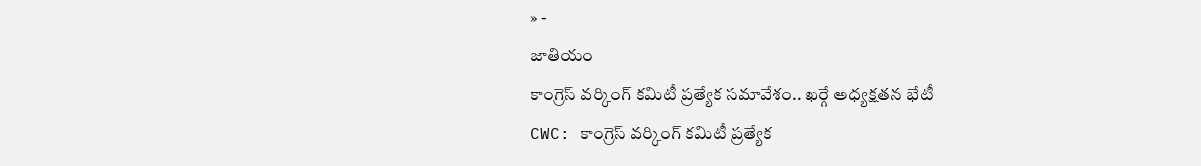» -
జాతియం
కాంగ్రెస్ వర్కింగ్ కమిటీ ప్రత్యేక సమావేశం.. ఖర్గే అధ్యక్షతన భేటీ
CWC: కాంగ్రెస్ వర్కింగ్ కమిటీ ప్రత్యేక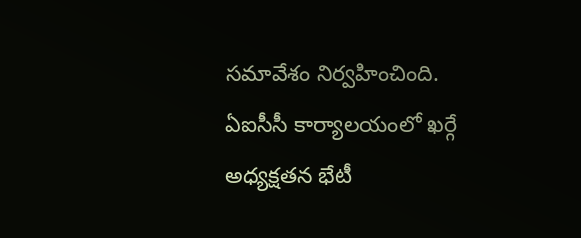సమావేశం నిర్వహించింది. ఏఐసీసీ కార్యాలయంలో ఖర్గే అధ్యక్షతన భేటీ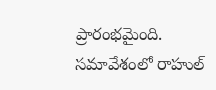ప్రారంభమైంది. సమావేశంలో రాహుల్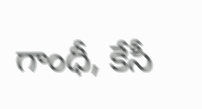గాంధీ, కేసీ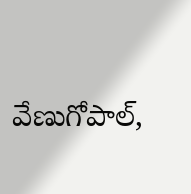వేణుగోపాల్,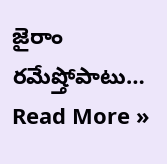జైరాం రమేష్తోపాటు…
Read More »